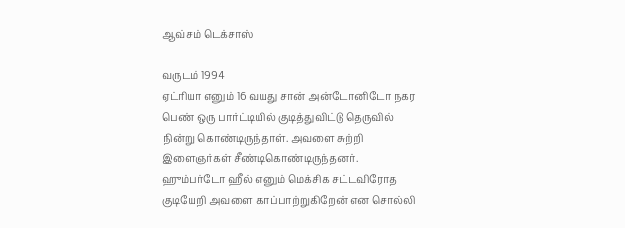ஆவ்சம் டெக்சாஸ்

வருடம் 1994
ஏட்ரியா எனும் 16 வயது சான் அன்டோனிடோ நகர பெண் ஒரு பார்ட்டியில் குடித்துவிட்டு தெருவில் நின்று கொண்டிருந்தாள். அவளை சுற்றி இளைஞர்கள் சீண்டிகொண்டிருந்தனர். ஹும்பர்டோ ஹீல் எனும் மெக்சிக சட்டவிரோத குடியேறி அவளை காப்பாற்றுகிறேன் என சொல்லி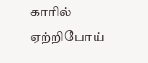காரில் ஏற்றிபோய்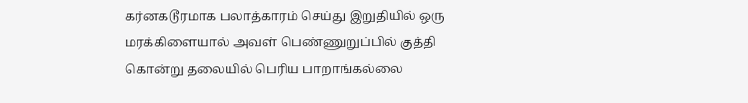கர்னகடூரமாக பலாத்காரம் செய்து இறுதியில் ஒரு மரக்கிளையால் அவள் பெண்ணுறுப்பில் குத்தி கொன்று தலையில் பெரிய பாறாங்கல்லை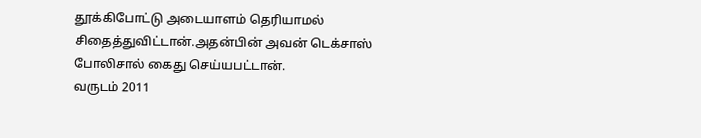தூக்கிபோட்டு அடையாளம் தெரியாமல் சிதைத்துவிட்டான்.அதன்பின் அவன் டெக்சாஸ் போலிசால் கைது செய்யபட்டான்.
வருடம் 2011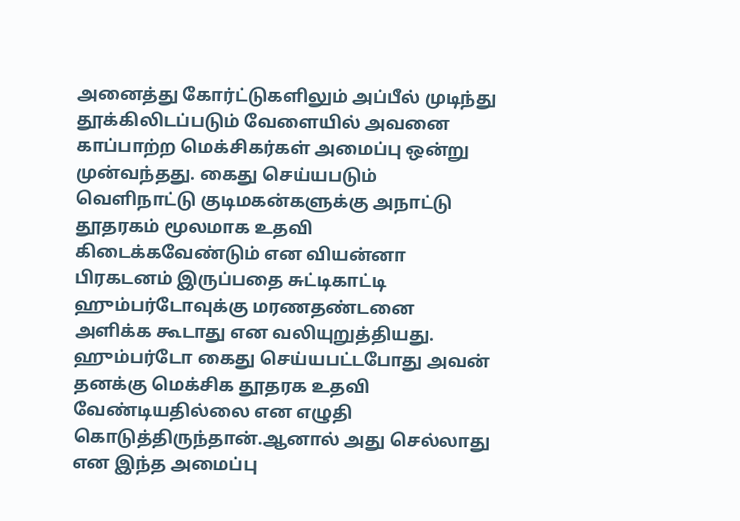அனைத்து கோர்ட்டுகளிலும் அப்பீல் முடிந்து தூக்கிலிடப்படும் வேளையில் அவனை காப்பாற்ற மெக்சிகர்கள் அமைப்பு ஒன்று முன்வந்தது. கைது செய்யபடும் வெளிநாட்டு குடிமகன்களுக்கு அநாட்டு தூதரகம் மூலமாக உதவி கிடைக்கவேண்டும் என வியன்னா பிரகடனம் இருப்பதை சுட்டிகாட்டி ஹும்பர்டோவுக்கு மரணதண்டனை அளிக்க கூடாது என வலியுறுத்தியது.
ஹும்பர்டோ கைது செய்யபட்டபோது அவன் தனக்கு மெக்சிக தூதரக உதவி வேண்டியதில்லை என எழுதி கொடுத்திருந்தான்.ஆனால் அது செல்லாது என இந்த அமைப்பு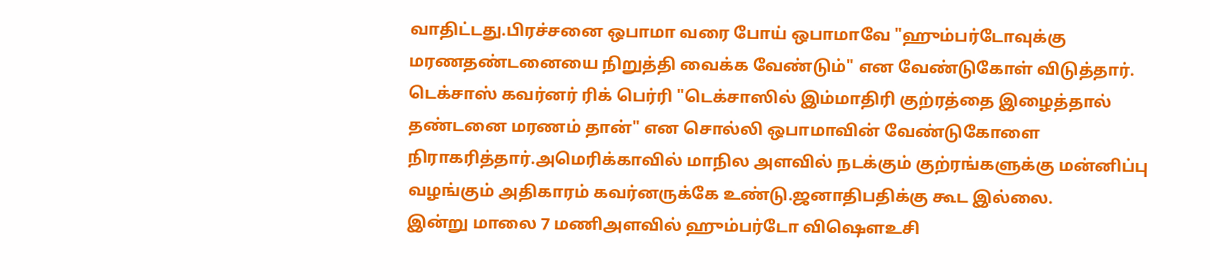வாதிட்டது.பிரச்சனை ஒபாமா வரை போய் ஒபாமாவே "ஹும்பர்டோவுக்கு மரணதண்டனையை நிறுத்தி வைக்க வேண்டும்" என வேண்டுகோள் விடுத்தார்.
டெக்சாஸ் கவர்னர் ரிக் பெர்ரி "டெக்சாஸில் இம்மாதிரி குற்ரத்தை இழைத்தால் தண்டனை மரணம் தான்" என சொல்லி ஒபாமாவின் வேண்டுகோளை நிராகரித்தார்.அமெரிக்காவில் மாநில அளவில் நடக்கும் குற்ரங்களுக்கு மன்னிப்பு வழங்கும் அதிகாரம் கவர்னருக்கே உண்டு.ஜனாதிபதிக்கு கூட இல்லை.
இன்று மாலை 7 மணிஅளவில் ஹும்பர்டோ விஷௌஉசி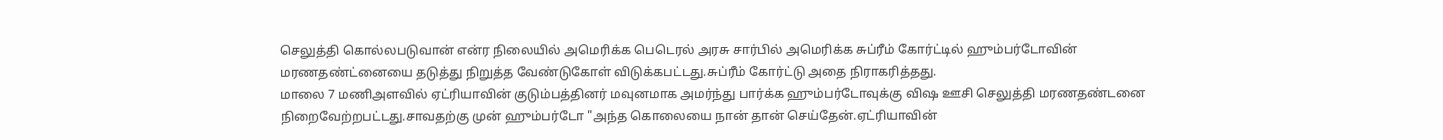செலுத்தி கொல்லபடுவான் என்ர நிலையில் அமெரிக்க பெடெரல் அரசு சார்பில் அமெரிக்க சுப்ரீம் கோர்ட்டில் ஹும்பர்டோவின் மரணதண்ட்னையை தடுத்து நிறுத்த வேண்டுகோள் விடுக்கபட்டது.சுப்ரீம் கோர்ட்டு அதை நிராகரித்தது.
மாலை 7 மணிஅளவில் ஏட்ரியாவின் குடும்பத்தினர் மவுனமாக அமர்ந்து பார்க்க ஹும்பர்டோவுக்கு விஷ ஊசி செலுத்தி மரணதண்டனை நிறைவேற்றபட்டது.சாவதற்கு முன் ஹும்பர்டோ "அந்த கொலையை நான் தான் செய்தேன்.ஏட்ரியாவின்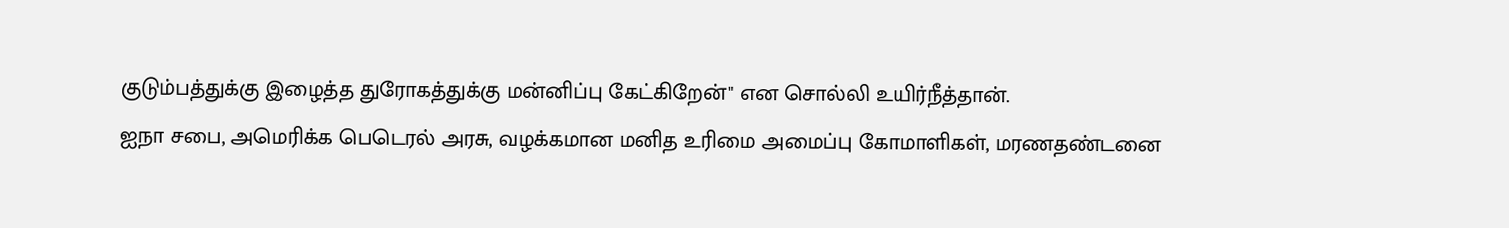குடும்பத்துக்கு இழைத்த துரோகத்துக்கு மன்னிப்பு கேட்கிறேன்" என சொல்லி உயிர்நீத்தான்.
ஐநா சபை, அமெரிக்க பெடெரல் அரசு, வழக்கமான மனித உரிமை அமைப்பு கோமாளிகள், மரணதண்டனை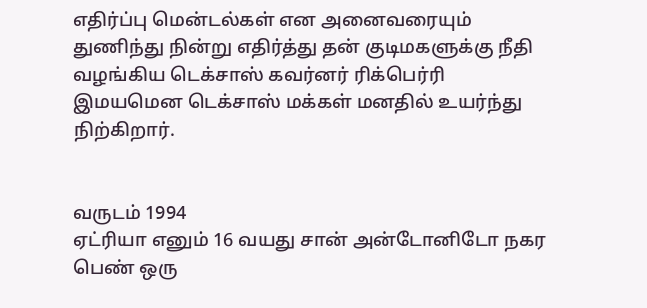எதிர்ப்பு மென்டல்கள் என அனைவரையும் துணிந்து நின்று எதிர்த்து தன் குடிமகளுக்கு நீதி வழங்கிய டெக்சாஸ் கவர்னர் ரிக்பெர்ரி இமயமென டெக்சாஸ் மக்கள் மனதில் உயர்ந்து நிற்கிறார்.


வருடம் 1994
ஏட்ரியா எனும் 16 வயது சான் அன்டோனிடோ நகர பெண் ஒரு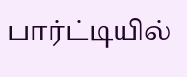பார்ட்டியில்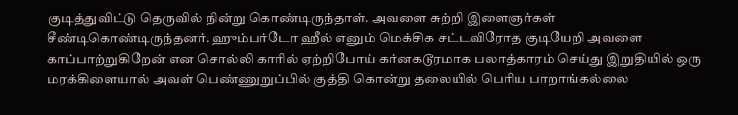குடித்துவிட்டு தெருவில் நின்று கொண்டிருந்தாள். அவளை சுற்றி இளைஞர்கள் சீண்டிகொண்டிருந்தனர். ஹும்பர்டோ ஹீல் எனும் மெக்சிக சட்டவிரோத குடியேறி அவளை காப்பாற்றுகிறேன் என சொல்லி காரில் ஏற்றிபோய் கர்னகடூரமாக பலாத்காரம் செய்து இறுதியில் ஒரு மரக்கிளையால் அவள் பெண்ணுறுப்பில் குத்தி கொன்று தலையில் பெரிய பாறாங்கல்லை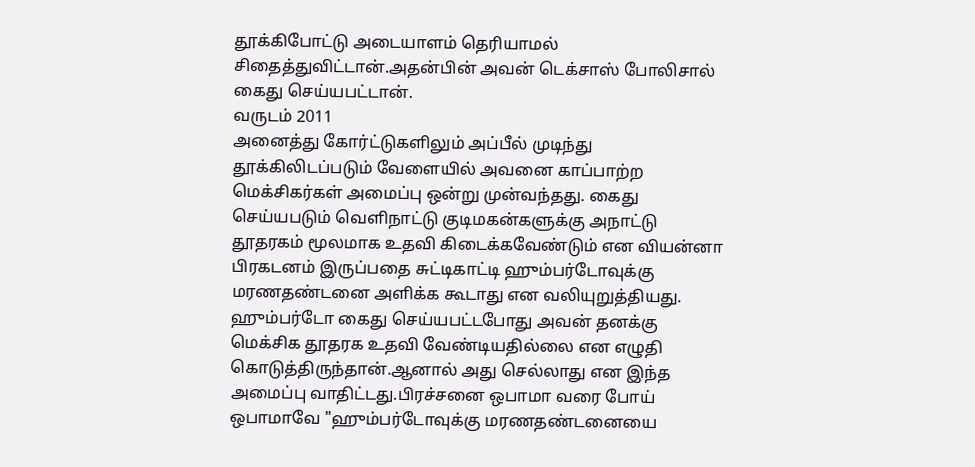தூக்கிபோட்டு அடையாளம் தெரியாமல் சிதைத்துவிட்டான்.அதன்பின் அவன் டெக்சாஸ் போலிசால் கைது செய்யபட்டான்.
வருடம் 2011
அனைத்து கோர்ட்டுகளிலும் அப்பீல் முடிந்து தூக்கிலிடப்படும் வேளையில் அவனை காப்பாற்ற மெக்சிகர்கள் அமைப்பு ஒன்று முன்வந்தது. கைது செய்யபடும் வெளிநாட்டு குடிமகன்களுக்கு அநாட்டு தூதரகம் மூலமாக உதவி கிடைக்கவேண்டும் என வியன்னா பிரகடனம் இருப்பதை சுட்டிகாட்டி ஹும்பர்டோவுக்கு மரணதண்டனை அளிக்க கூடாது என வலியுறுத்தியது.
ஹும்பர்டோ கைது செய்யபட்டபோது அவன் தனக்கு மெக்சிக தூதரக உதவி வேண்டியதில்லை என எழுதி கொடுத்திருந்தான்.ஆனால் அது செல்லாது என இந்த அமைப்பு வாதிட்டது.பிரச்சனை ஒபாமா வரை போய் ஒபாமாவே "ஹும்பர்டோவுக்கு மரணதண்டனையை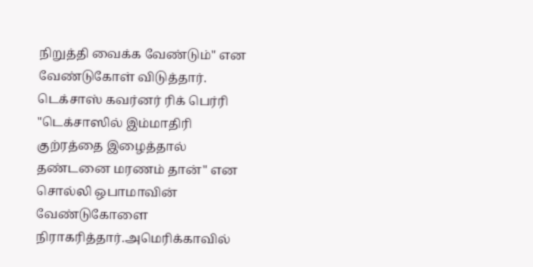நிறுத்தி வைக்க வேண்டும்" என வேண்டுகோள் விடுத்தார்.
டெக்சாஸ் கவர்னர் ரிக் பெர்ரி "டெக்சாஸில் இம்மாதிரி குற்ரத்தை இழைத்தால் தண்டனை மரணம் தான்" என சொல்லி ஒபாமாவின் வேண்டுகோளை நிராகரித்தார்.அமெரிக்காவில்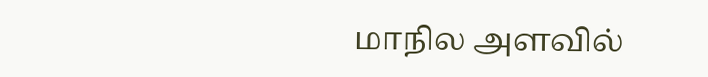மாநில அளவில்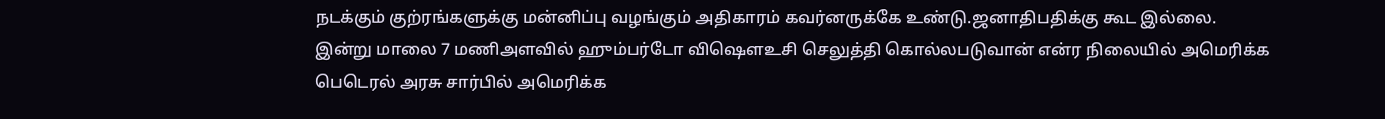நடக்கும் குற்ரங்களுக்கு மன்னிப்பு வழங்கும் அதிகாரம் கவர்னருக்கே உண்டு.ஜனாதிபதிக்கு கூட இல்லை.
இன்று மாலை 7 மணிஅளவில் ஹும்பர்டோ விஷௌஉசி செலுத்தி கொல்லபடுவான் என்ர நிலையில் அமெரிக்க பெடெரல் அரசு சார்பில் அமெரிக்க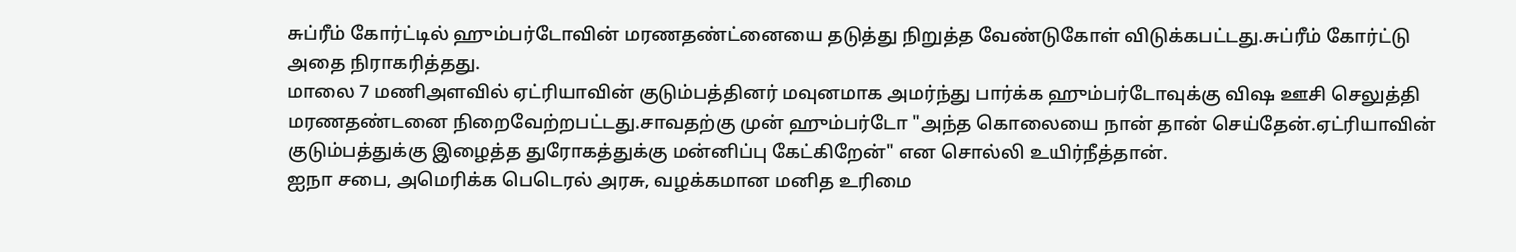சுப்ரீம் கோர்ட்டில் ஹும்பர்டோவின் மரணதண்ட்னையை தடுத்து நிறுத்த வேண்டுகோள் விடுக்கபட்டது.சுப்ரீம் கோர்ட்டு அதை நிராகரித்தது.
மாலை 7 மணிஅளவில் ஏட்ரியாவின் குடும்பத்தினர் மவுனமாக அமர்ந்து பார்க்க ஹும்பர்டோவுக்கு விஷ ஊசி செலுத்தி மரணதண்டனை நிறைவேற்றபட்டது.சாவதற்கு முன் ஹும்பர்டோ "அந்த கொலையை நான் தான் செய்தேன்.ஏட்ரியாவின் குடும்பத்துக்கு இழைத்த துரோகத்துக்கு மன்னிப்பு கேட்கிறேன்" என சொல்லி உயிர்நீத்தான்.
ஐநா சபை, அமெரிக்க பெடெரல் அரசு, வழக்கமான மனித உரிமை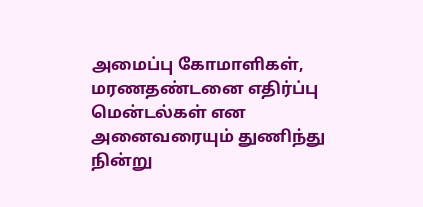அமைப்பு கோமாளிகள், மரணதண்டனை எதிர்ப்பு மென்டல்கள் என அனைவரையும் துணிந்து நின்று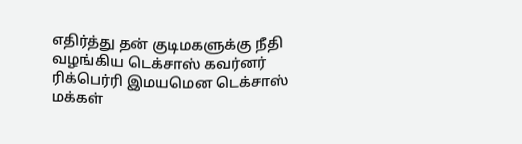எதிர்த்து தன் குடிமகளுக்கு நீதி வழங்கிய டெக்சாஸ் கவர்னர் ரிக்பெர்ரி இமயமென டெக்சாஸ் மக்கள்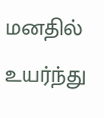மனதில் உயர்ந்து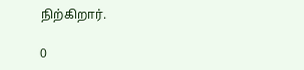நிற்கிறார்.

0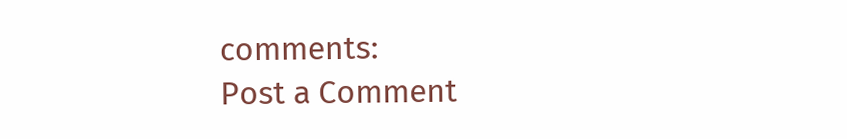comments:
Post a Comment